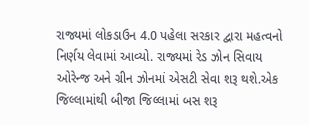રાજ્યમાં લોકડાઉન 4.0 પહેલા સરકાર દ્વારા મહત્વનો નિર્ણય લેવામાં આવ્યો. રાજ્યમાં રેડ ઝોન સિવાય ઓરેન્જ અને ગ્રીન ઝોનમાં એસટી સેવા શરૂ થશે.એક જિલ્લામાંથી બીજા જિલ્લામાં બસ શરૂ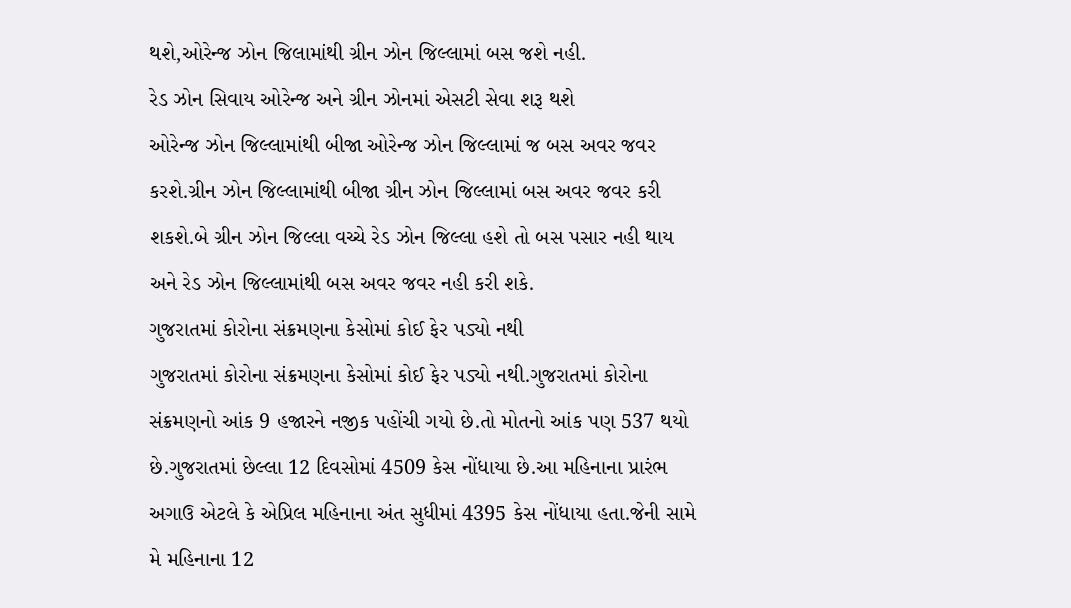થશે,ઓરેન્જ ઝોન જિલામાંથી ગ્રીન ઝોન જિલ્લામાં બસ જશે નહી.
રેડ ઝોન સિવાય ઓરેન્જ અને ગ્રીન ઝોનમાં એસટી સેવા શરૂ થશે
ઓરેન્જ ઝોન જિલ્લામાંથી બીજા ઓરેન્જ ઝોન જિલ્લામાં જ બસ અવર જવર કરશે.ગ્રીન ઝોન જિલ્લામાંથી બીજા ગ્રીન ઝોન જિલ્લામાં બસ અવર જવર કરી શકશે.બે ગ્રીન ઝોન જિલ્લા વચ્ચે રેડ ઝોન જિલ્લા હશે તો બસ પસાર નહી થાય અને રેડ ઝોન જિલ્લામાંથી બસ અવર જવર નહી કરી શકે.
ગુજરાતમાં કોરોના સંક્રમણના કેસોમાં કોઈ ફેર પડ્યો નથી
ગુજરાતમાં કોરોના સંક્રમણના કેસોમાં કોઈ ફેર પડ્યો નથી.ગુજરાતમાં કોરોના સંક્રમણનો આંક 9 હજારને નજીક પહોંચી ગયો છે.તો મોતનો આંક પણ 537 થયો છે.ગુજરાતમાં છેલ્લા 12 દિવસોમાં 4509 કેસ નોંધાયા છે.આ મહિનાના પ્રારંભ અગાઉ એટલે કે એપ્રિલ મહિનાના અંત સુધીમાં 4395 કેસ નોંધાયા હતા.જેની સામે મે મહિનાના 12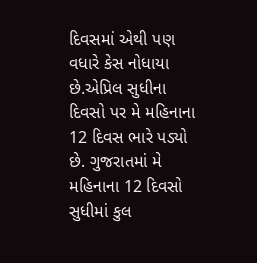દિવસમાં એથી પણ વધારે કેસ નોધાયા છે.એપ્રિલ સુધીના દિવસો પર મે મહિનાના 12 દિવસ ભારે પડ્યો છે. ગુજરાતમાં મે મહિનાના 12 દિવસો સુધીમાં કુલ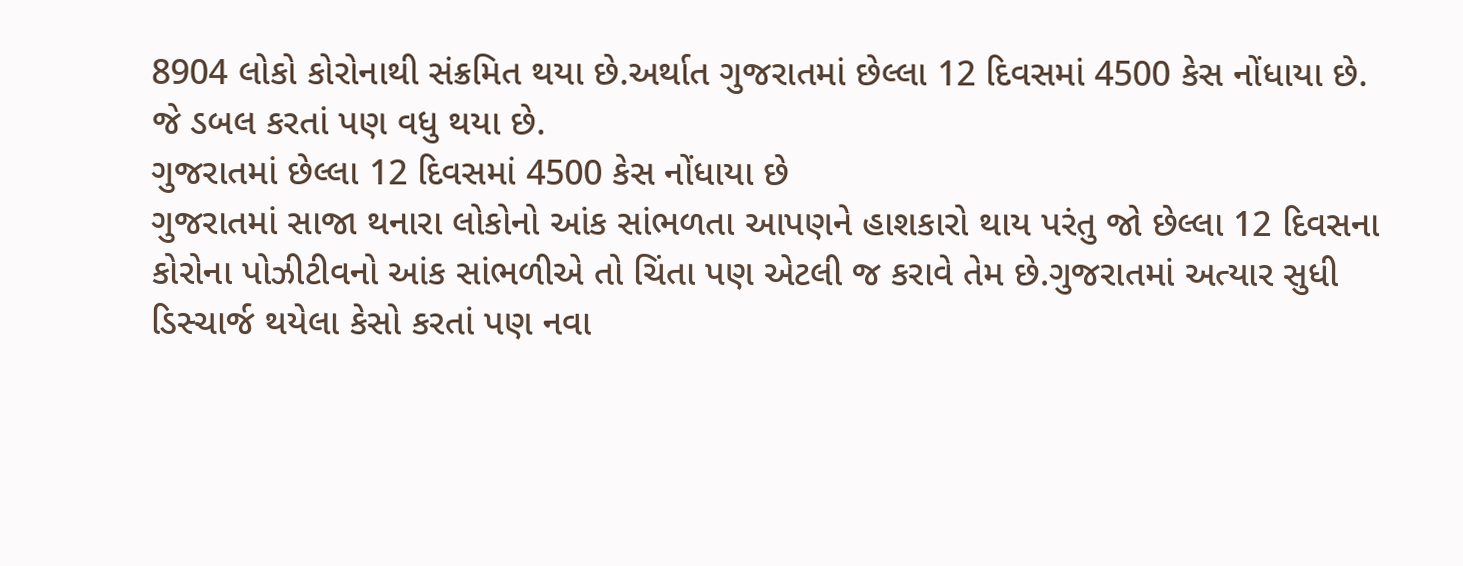8904 લોકો કોરોનાથી સંક્રમિત થયા છે.અર્થાત ગુજરાતમાં છેલ્લા 12 દિવસમાં 4500 કેસ નોંધાયા છે.
જે ડબલ કરતાં પણ વધુ થયા છે.
ગુજરાતમાં છેલ્લા 12 દિવસમાં 4500 કેસ નોંધાયા છે
ગુજરાતમાં સાજા થનારા લોકોનો આંક સાંભળતા આપણને હાશકારો થાય પરંતુ જો છેલ્લા 12 દિવસના કોરોના પોઝીટીવનો આંક સાંભળીએ તો ચિંતા પણ એટલી જ કરાવે તેમ છે.ગુજરાતમાં અત્યાર સુધી ડિસ્ચાર્જ થયેલા કેસો કરતાં પણ નવા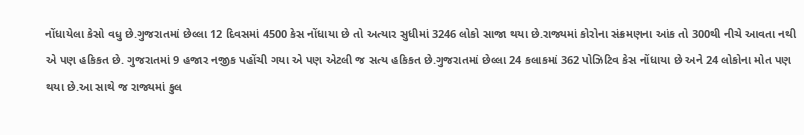નોંધાયેલા કેસો વધુ છે.ગુજરાતમાં છેલ્લા 12 દિવસમાં 4500 કેસ નોંધાયા છે તો અત્યાર સુધીમાં 3246 લોકો સાજા થયા છે.રાજ્યમાં કોરોના સંક્રમણના આંક તો 300થી નીચે આવતા નથી એ પણ હકિકત છે. ગુજરાતમાં 9 હજાર નજીક પહોંચી ગયા એ પણ એટલી જ સત્ય હકિકત છે.ગુજરાતમાં છેલ્લા 24 કલાકમાં 362 પોઝિટિવ કેસ નોંધાયા છે અને 24 લોકોના મોત પણ થયા છે.આ સાથે જ રાજ્યમાં કુલ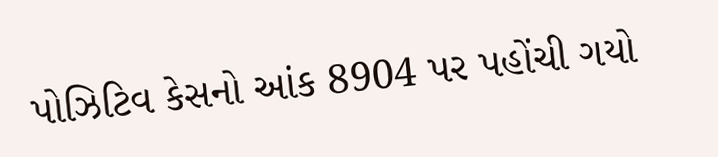પોઝિટિવ કેસનો આંક 8904 પર પહોંચી ગયો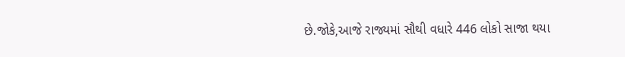છે.જોકે,આજે રાજ્યમાં સૌથી વધારે 446 લોકો સાજા થયા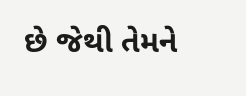છે જેથી તેમને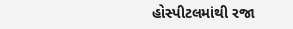હોસ્પીટલમાંથી રજા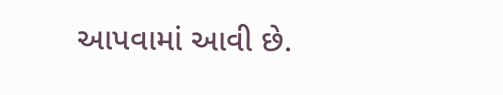આપવામાં આવી છે.